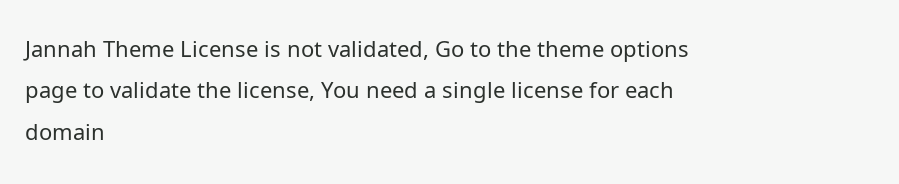Jannah Theme License is not validated, Go to the theme options page to validate the license, You need a single license for each domain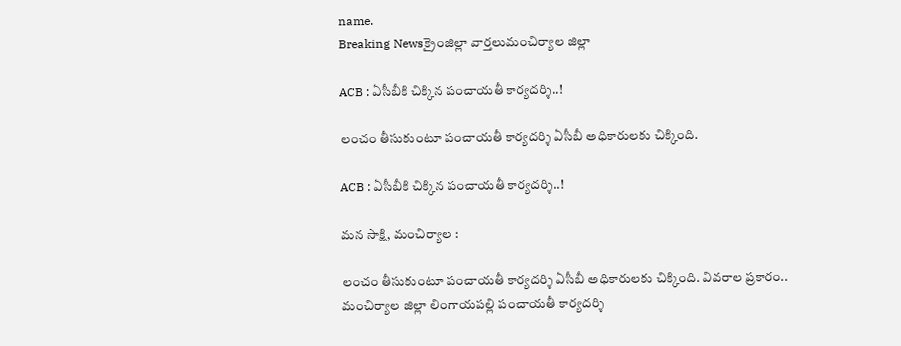name.
Breaking Newsక్రైంజిల్లా వార్తలుమంచిర్యాల జిల్లా

ACB : ఏసీబీకి చిక్కిన పంచాయతీ కార్యదర్శి..!

లంచం తీసుకుంటూ పంచాయతీ కార్యదర్శి ఏసీబీ అధికారులకు చిక్కింది.

ACB : ఏసీబీకి చిక్కిన పంచాయతీ కార్యదర్శి..!

మన సాక్షి, మంచిర్యాల :

లంచం తీసుకుంటూ పంచాయతీ కార్యదర్శి ఏసీబీ అధికారులకు చిక్కింది. వివరాల ప్రకారం.. మంచిర్యాల జిల్లా లింగాయపల్లి పంచాయతీ కార్యదర్శి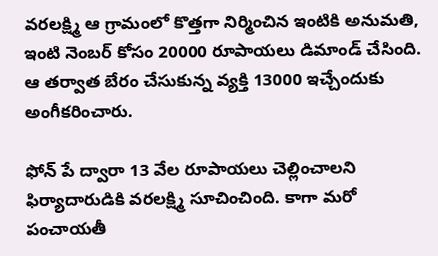వరలక్ష్మి ఆ గ్రామంలో కొత్తగా నిర్మించిన ఇంటికి అనుమతి, ఇంటి నెంబర్ కోసం 20000 రూపాయలు డిమాండ్ చేసింది. ఆ తర్వాత బేరం చేసుకున్న వ్యక్తి 13000 ఇచ్చేందుకు అంగీకరించారు.

ఫోన్ పే ద్వారా 13 వేల రూపాయలు చెల్లించాలని ఫిర్యాదారుడికి వరలక్ష్మి సూచించింది. కాగా మరో పంచాయతీ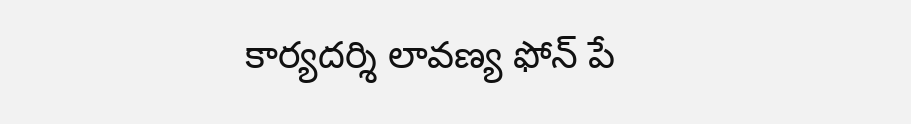కార్యదర్శి లావణ్య ఫోన్ పే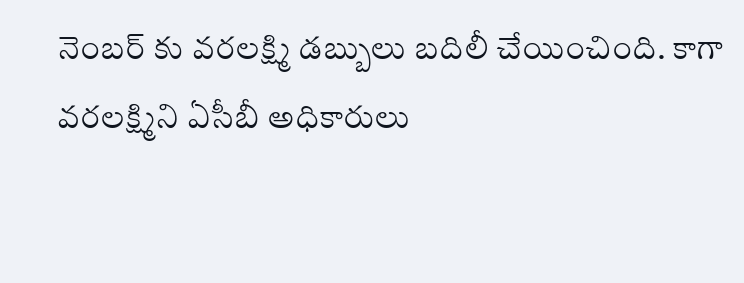నెంబర్ కు వరలక్ష్మి డబ్బులు బదిలీ చేయించింది. కాగా వరలక్ష్మిని ఏసీబీ అధికారులు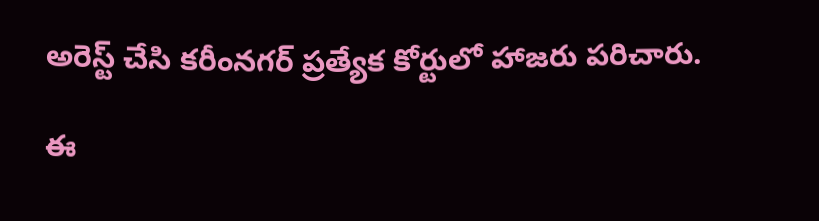అరెస్ట్ చేసి కరీంనగర్ ప్రత్యేక కోర్టులో హాజరు పరిచారు.

ఈ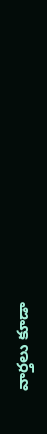వార్తలు కూడా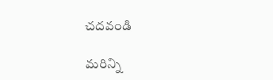చదవండి

మరిన్ని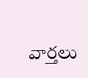వార్తలు